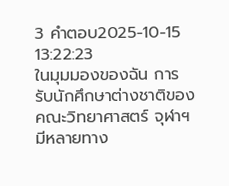3 คำตอบ2025-10-15 13:22:23
ในมุมมองของฉัน การรับนักศึกษาต่างชาติของคณะวิทยาศาสตร์ จุฬาฯ มีหลายทาง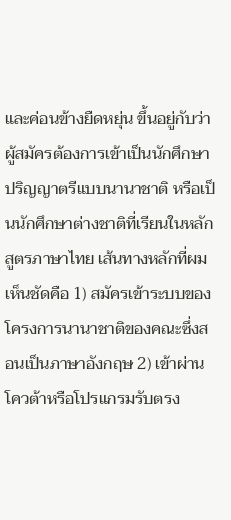และค่อนข้างยืดหยุ่น ขึ้นอยู่กับว่าผู้สมัครต้องการเข้าเป็นนักศึกษาปริญญาตรีแบบนานาชาติ หรือเป็นนักศึกษาต่างชาติที่เรียนในหลักสูตรภาษาไทย เส้นทางหลักที่ผมเห็นชัดคือ 1) สมัครเข้าระบบของโครงการนานาชาติของคณะซึ่งสอนเป็นภาษาอังกฤษ 2) เข้าผ่านโควต้าหรือโปรแกรมรับตรง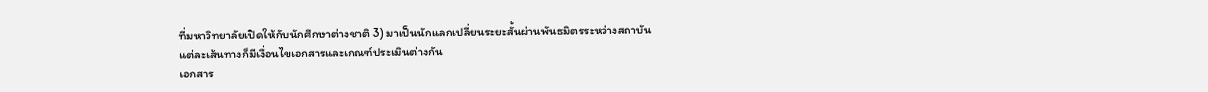ที่มหาวิทยาลัยเปิดให้กับนักศึกษาต่างชาติ 3) มาเป็นนักแลกเปลี่ยนระยะสั้นผ่านพันธมิตรระหว่างสถาบัน แต่ละเส้นทางก็มีเงื่อนไขเอกสารและเกณฑ์ประเมินต่างกัน
เอกสาร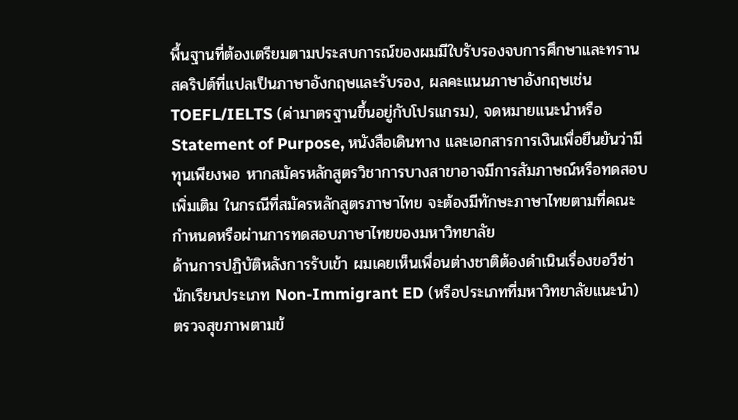พื้นฐานที่ต้องเตรียมตามประสบการณ์ของผมมีใบรับรองจบการศึกษาและทรานสคริปต์ที่แปลเป็นภาษาอังกฤษและรับรอง, ผลคะแนนภาษาอังกฤษเช่น TOEFL/IELTS (ค่ามาตรฐานขึ้นอยู่กับโปรแกรม), จดหมายแนะนำหรือ Statement of Purpose, หนังสือเดินทาง และเอกสารการเงินเพื่อยืนยันว่ามีทุนเพียงพอ หากสมัครหลักสูตรวิชาการบางสาขาอาจมีการสัมภาษณ์หรือทดสอบเพิ่มเติม ในกรณีที่สมัครหลักสูตรภาษาไทย จะต้องมีทักษะภาษาไทยตามที่คณะกำหนดหรือผ่านการทดสอบภาษาไทยของมหาวิทยาลัย
ด้านการปฏิบัติหลังการรับเข้า ผมเคยเห็นเพื่อนต่างชาติต้องดำเนินเรื่องขอวีซ่า นักเรียนประเภท Non-Immigrant ED (หรือประเภทที่มหาวิทยาลัยแนะนำ) ตรวจสุขภาพตามข้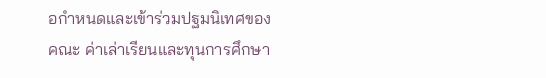อกำหนดและเข้าร่วมปฐมนิเทศของคณะ ค่าเล่าเรียนและทุนการศึกษา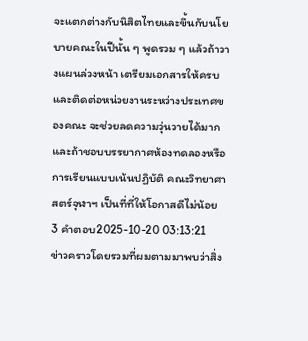จะแตกต่างกับนิสิตไทยและขึ้นกับนโยบายคณะในปีนั้น ๆ พูดรวม ๆ แล้วถ้าวางแผนล่วงหน้า เตรียมเอกสารให้ครบและติดต่อหน่วยงานระหว่างประเทศของคณะ จะช่วยลดความวุ่นวายได้มาก และถ้าชอบบรรยากาศห้องทดลองหรือการเรียนแบบเน้นปฏิบัติ คณะวิทยาศาสตร์จุฬาฯ เป็นที่ที่ให้โอกาสดีไม่น้อย
3 คำตอบ2025-10-20 03:13:21
ข่าวคราวโดยรวมที่ผมตามมาพบว่าสิ่ง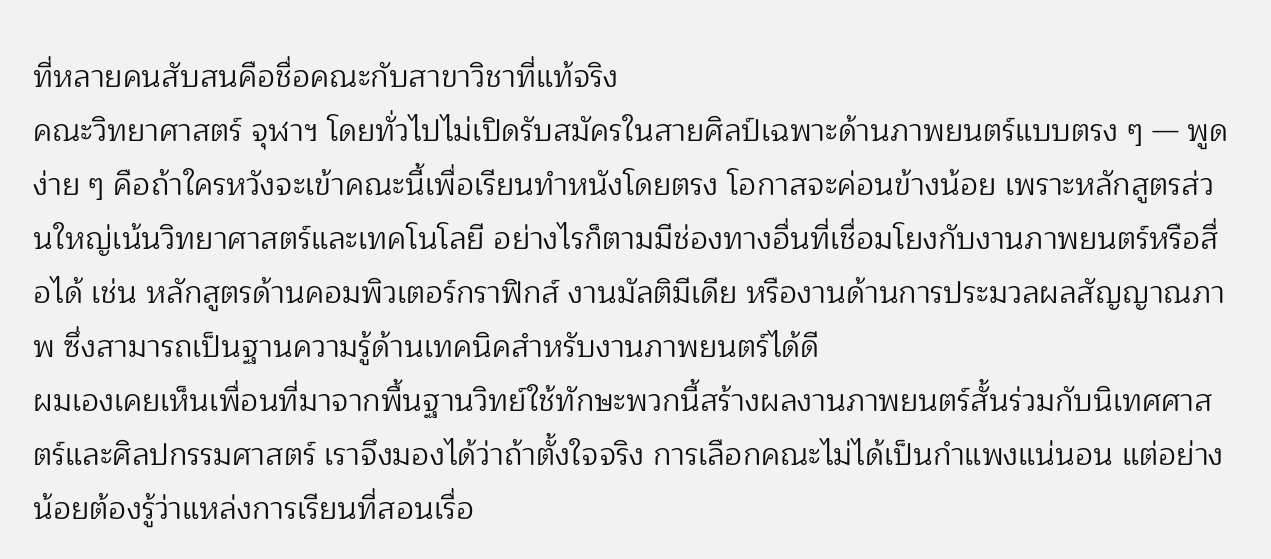ที่หลายคนสับสนคือชื่อคณะกับสาขาวิชาที่แท้จริง
คณะวิทยาศาสตร์ จุฬาฯ โดยทั่วไปไม่เปิดรับสมัครในสายศิลป์เฉพาะด้านภาพยนตร์แบบตรง ๆ — พูดง่าย ๆ คือถ้าใครหวังจะเข้าคณะนี้เพื่อเรียนทำหนังโดยตรง โอกาสจะค่อนข้างน้อย เพราะหลักสูตรส่วนใหญ่เน้นวิทยาศาสตร์และเทคโนโลยี อย่างไรก็ตามมีช่องทางอื่นที่เชื่อมโยงกับงานภาพยนตร์หรือสื่อได้ เช่น หลักสูตรด้านคอมพิวเตอร์กราฟิกส์ งานมัลติมีเดีย หรืองานด้านการประมวลผลสัญญาณภาพ ซึ่งสามารถเป็นฐานความรู้ด้านเทคนิคสำหรับงานภาพยนตร์ได้ดี
ผมเองเคยเห็นเพื่อนที่มาจากพื้นฐานวิทย์ใช้ทักษะพวกนี้สร้างผลงานภาพยนตร์สั้นร่วมกับนิเทศศาสตร์และศิลปกรรมศาสตร์ เราจึงมองได้ว่าถ้าตั้งใจจริง การเลือกคณะไม่ได้เป็นกำแพงแน่นอน แต่อย่างน้อยต้องรู้ว่าแหล่งการเรียนที่สอนเรื่อ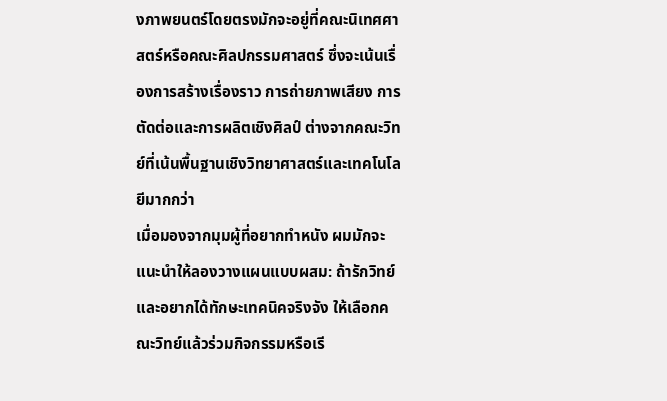งภาพยนตร์โดยตรงมักจะอยู่ที่คณะนิเทศศาสตร์หรือคณะศิลปกรรมศาสตร์ ซึ่งจะเน้นเรื่องการสร้างเรื่องราว การถ่ายภาพเสียง การตัดต่อและการผลิตเชิงศิลป์ ต่างจากคณะวิทย์ที่เน้นพื้นฐานเชิงวิทยาศาสตร์และเทคโนโลยีมากกว่า
เมื่อมองจากมุมผู้ที่อยากทำหนัง ผมมักจะแนะนำให้ลองวางแผนแบบผสม: ถ้ารักวิทย์และอยากได้ทักษะเทคนิคจริงจัง ให้เลือกคณะวิทย์แล้วร่วมกิจกรรมหรือเรี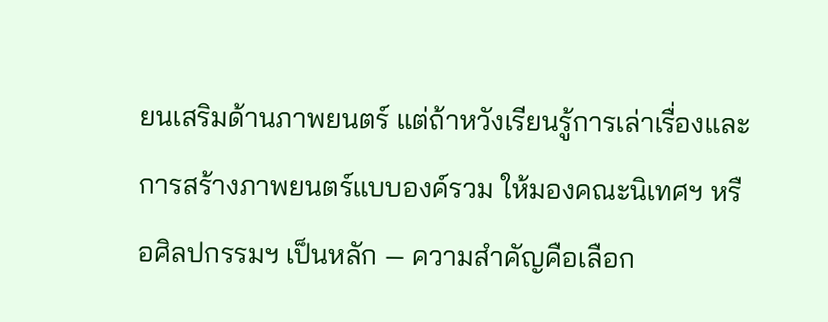ยนเสริมด้านภาพยนตร์ แต่ถ้าหวังเรียนรู้การเล่าเรื่องและการสร้างภาพยนตร์แบบองค์รวม ให้มองคณะนิเทศฯ หรือศิลปกรรมฯ เป็นหลัก — ความสำคัญคือเลือก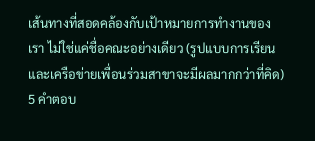เส้นทางที่สอดคล้องกับเป้าหมายการทำงานของเรา ไม่ใช่แค่ชื่อคณะอย่างเดียว (รูปแบบการเรียนและเครือข่ายเพื่อนร่วมสาขาจะมีผลมากกว่าที่คิด)
5 คำตอบ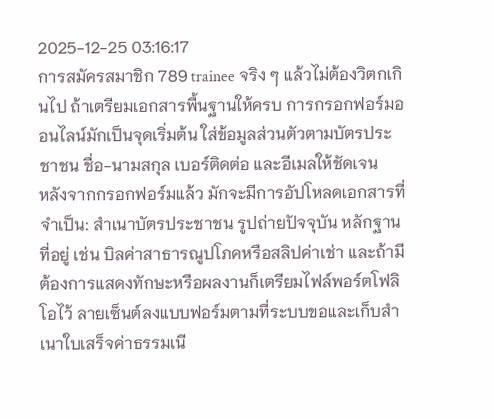2025-12-25 03:16:17
การสมัครสมาชิก 789 trainee จริง ๆ แล้วไม่ต้องวิตกเกินไป ถ้าเตรียมเอกสารพื้นฐานให้ครบ การกรอกฟอร์มออนไลน์มักเป็นจุดเริ่มต้น ใส่ข้อมูลส่วนตัวตามบัตรประชาชน ชื่อ-นามสกุล เบอร์ติดต่อ และอีเมลให้ชัดเจน
หลังจากกรอกฟอร์มแล้ว มักจะมีการอัปโหลดเอกสารที่จำเป็น: สำเนาบัตรประชาชน รูปถ่ายปัจจุบัน หลักฐานที่อยู่ เช่น บิลค่าสาธารณูปโภคหรือสลิปค่าเช่า และถ้ามีต้องการแสดงทักษะหรือผลงานก็เตรียมไฟล์พอร์ตโฟลิโอไว้ ลายเซ็นต์ลงแบบฟอร์มตามที่ระบบขอและเก็บสำเนาใบเสร็จค่าธรรมเนี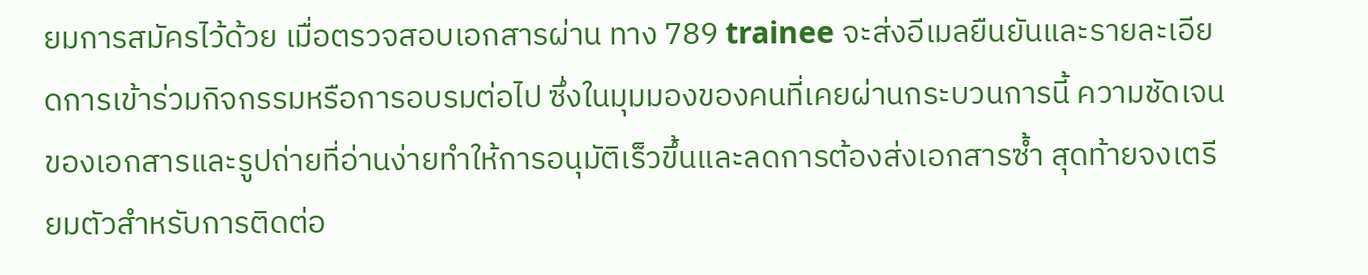ยมการสมัครไว้ด้วย เมื่อตรวจสอบเอกสารผ่าน ทาง 789 trainee จะส่งอีเมลยืนยันและรายละเอียดการเข้าร่วมกิจกรรมหรือการอบรมต่อไป ซึ่งในมุมมองของคนที่เคยผ่านกระบวนการนี้ ความชัดเจนของเอกสารและรูปถ่ายที่อ่านง่ายทำให้การอนุมัติเร็วขึ้นและลดการต้องส่งเอกสารซ้ำ สุดท้ายจงเตรียมตัวสำหรับการติดต่อ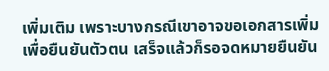เพิ่มเติม เพราะบางกรณีเขาอาจขอเอกสารเพิ่มเพื่อยืนยันตัวตน เสร็จแล้วก็รอจดหมายยืนยัน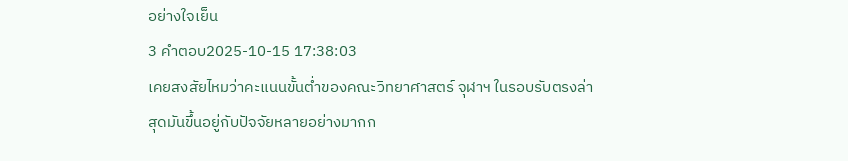อย่างใจเย็น
3 คำตอบ2025-10-15 17:38:03
เคยสงสัยไหมว่าคะแนนขั้นต่ำของคณะวิทยาศาสตร์ จุฬาฯ ในรอบรับตรงล่าสุดมันขึ้นอยู่กับปัจจัยหลายอย่างมากก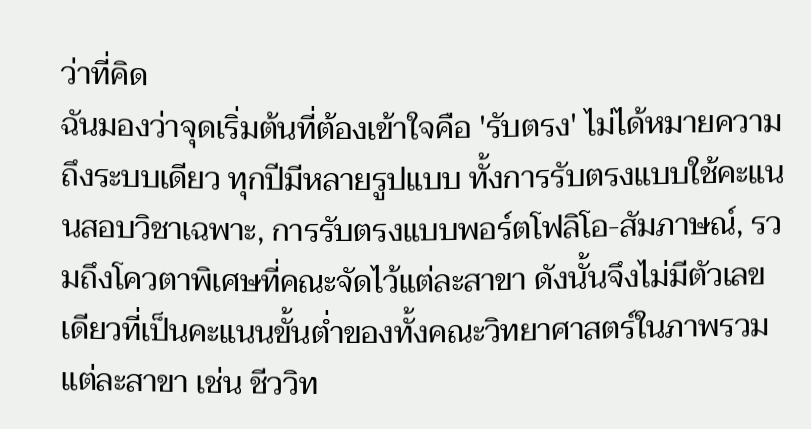ว่าที่คิด
ฉันมองว่าจุดเริ่มต้นที่ต้องเข้าใจคือ 'รับตรง' ไม่ได้หมายความถึงระบบเดียว ทุกปีมีหลายรูปแบบ ทั้งการรับตรงแบบใช้คะแนนสอบวิชาเฉพาะ, การรับตรงแบบพอร์ตโฟลิโอ-สัมภาษณ์, รวมถึงโควตาพิเศษที่คณะจัดไว้แต่ละสาขา ดังนั้นจึงไม่มีตัวเลขเดียวที่เป็นคะแนนขั้นต่ำของทั้งคณะวิทยาศาสตร์ในภาพรวม แต่ละสาขา เช่น ชีววิท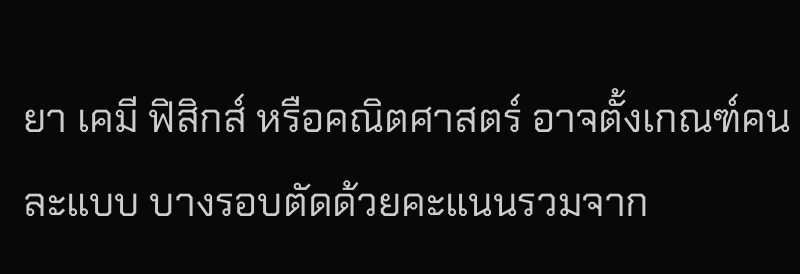ยา เคมี ฟิสิกส์ หรือคณิตศาสตร์ อาจตั้งเกณฑ์คนละแบบ บางรอบตัดด้วยคะแนนรวมจาก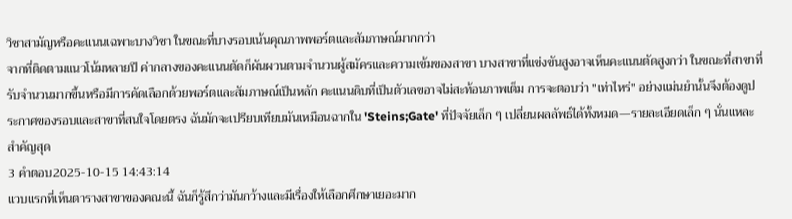วิชาสามัญหรือคะแนนเฉพาะบางวิชา ในขณะที่บางรอบเน้นคุณภาพพอร์ตและสัมภาษณ์มากกว่า
จากที่ติดตามแนวโน้มหลายปี ค่ากลางของคะแนนตัดก็ผันผวนตามจำนวนผู้สมัครและความเข้มของสาขา บางสาขาที่แข่งขันสูงอาจเห็นคะแนนตัดสูงกว่า ในขณะที่สาขาที่รับจำนวนมากขึ้นหรือมีการคัดเลือกด้วยพอร์ตและสัมภาษณ์เป็นหลัก คะแนนดิบที่เป็นตัวเลขอาจไม่สะท้อนภาพเต็ม การจะตอบว่า "เท่าไหร่" อย่างแม่นยำนั้นจึงต้องดูประกาศของรอบและสาขาที่สนใจโดยตรง ฉันมักจะเปรียบเทียบมันเหมือนฉากใน 'Steins;Gate' ที่ปัจจัยเล็ก ๆ เปลี่ยนผลลัพธ์ได้ทั้งหมด—รายละเอียดเล็ก ๆ นั่นแหละสำคัญสุด
3 คำตอบ2025-10-15 14:43:14
แวบแรกที่เห็นตารางสาขาของคณะนี้ ฉันก็รู้สึกว่ามันกว้างและมีเรื่องให้เลือกศึกษาเยอะมาก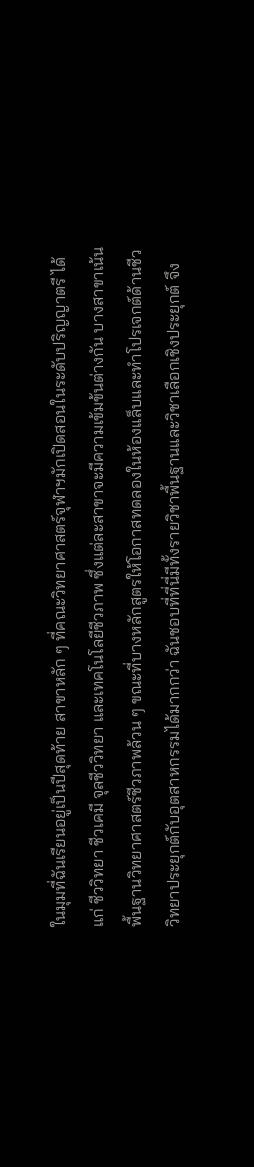ในมุมที่ฉันเรียนอยู่เป็นปีสุดท้าย สาขาหลัก ๆ ที่คณะวิทยาศาสตร์จุฬาฯมักเปิดสอนในระดับปริญญาตรี ได้แก่ ชีววิทยา ชีวเคมี จุลชีววิทยา และเทคโนโลยีชีวภาพ ซึ่งแต่ละสาขาจะมีความเข้มข้นต่างกัน บางสาขาเน้นพื้นฐานวิทยาศาสตร์ชีวภาพล้วน ๆ ขณะที่บางหลักสูตรให้โอกาสทดลองในห้องแล็บและทำโปรเจกต์ด้านชีววิทยาประยุกต์กับอุตสาหกรรมได้มากกว่า ฉันชอบที่ที่นี่มีทั้งรายวิชาพื้นฐานและวิชาเลือกเชิงประยุกต์ จึง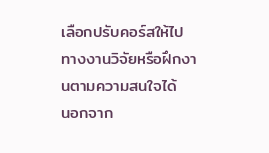เลือกปรับคอร์สให้ไปทางงานวิจัยหรือฝึกงานตามความสนใจได้
นอกจาก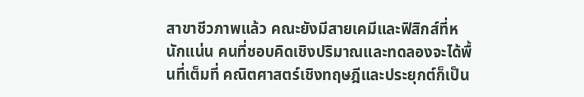สาขาชีวภาพแล้ว คณะยังมีสายเคมีและฟิสิกส์ที่หนักแน่น คนที่ชอบคิดเชิงปริมาณและทดลองจะได้พื้นที่เต็มที่ คณิตศาสตร์เชิงทฤษฎีและประยุกต์ก็เป็น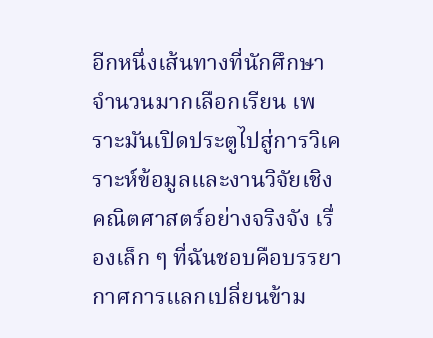อีกหนึ่งเส้นทางที่นักศึกษาจำนวนมากเลือกเรียน เพราะมันเปิดประตูไปสู่การวิเคราะห์ข้อมูลและงานวิจัยเชิงคณิตศาสตร์อย่างจริงจัง เรื่องเล็ก ๆ ที่ฉันชอบคือบรรยากาศการแลกเปลี่ยนข้าม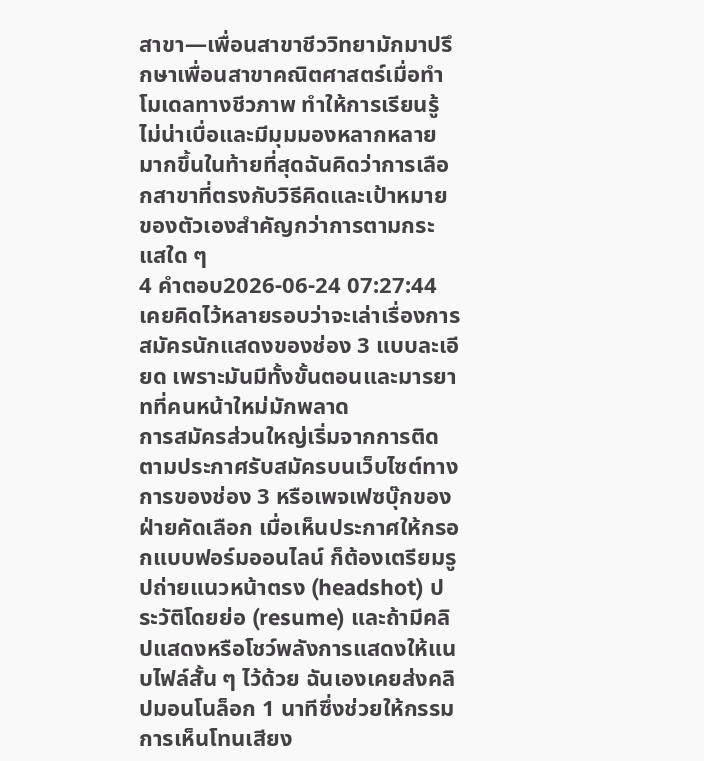สาขา—เพื่อนสาขาชีววิทยามักมาปรึกษาเพื่อนสาขาคณิตศาสตร์เมื่อทำโมเดลทางชีวภาพ ทำให้การเรียนรู้ไม่น่าเบื่อและมีมุมมองหลากหลายมากขึ้นในท้ายที่สุดฉันคิดว่าการเลือกสาขาที่ตรงกับวิธีคิดและเป้าหมายของตัวเองสำคัญกว่าการตามกระแสใด ๆ
4 คำตอบ2026-06-24 07:27:44
เคยคิดไว้หลายรอบว่าจะเล่าเรื่องการสมัครนักแสดงของช่อง 3 แบบละเอียด เพราะมันมีทั้งขั้นตอนและมารยาทที่คนหน้าใหม่มักพลาด
การสมัครส่วนใหญ่เริ่มจากการติดตามประกาศรับสมัครบนเว็บไซต์ทางการของช่อง 3 หรือเพจเฟซบุ๊กของฝ่ายคัดเลือก เมื่อเห็นประกาศให้กรอกแบบฟอร์มออนไลน์ ก็ต้องเตรียมรูปถ่ายแนวหน้าตรง (headshot) ประวัติโดยย่อ (resume) และถ้ามีคลิปแสดงหรือโชว์พลังการแสดงให้แนบไฟล์สั้น ๆ ไว้ด้วย ฉันเองเคยส่งคลิปมอนโนล็อก 1 นาทีซึ่งช่วยให้กรรมการเห็นโทนเสียง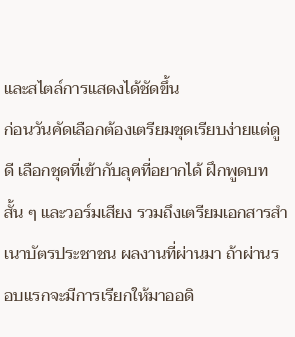และสไตล์การแสดงได้ชัดขึ้น
ก่อนวันคัดเลือกต้องเตรียมชุดเรียบง่ายแต่ดูดี เลือกชุดที่เข้ากับลุคที่อยากได้ ฝึกพูดบทสั้น ๆ และวอร์มเสียง รวมถึงเตรียมเอกสารสำเนาบัตรประชาชน ผลงานที่ผ่านมา ถ้าผ่านรอบแรกจะมีการเรียกให้มาออดิ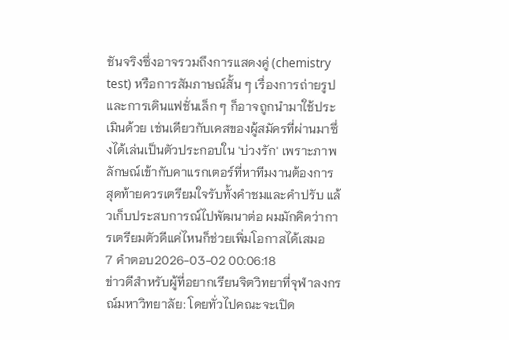ชันจริงซึ่งอาจรวมถึงการแสดงคู่ (chemistry test) หรือการสัมภาษณ์สั้น ๆ เรื่องการถ่ายรูปและการเดินแฟชั่นเล็ก ๆ ก็อาจถูกนำมาใช้ประเมินด้วย เช่นเดียวกับเคสของผู้สมัครที่ผ่านมาซึ่งได้เล่นเป็นตัวประกอบใน 'บ่วงรัก' เพราะภาพลักษณ์เข้ากับคาแรกเตอร์ที่หาทีมงานต้องการ สุดท้ายควรเตรียมใจรับทั้งคำชมและคำปรับ แล้วเก็บประสบการณ์ไปพัฒนาต่อ ผมมักคิดว่าการเตรียมตัวดีแค่ไหนก็ช่วยเพิ่มโอกาสได้เสมอ
7 คำตอบ2026-03-02 00:06:18
ข่าวดีสำหรับผู้ที่อยากเรียนจิตวิทยาที่จุฬาลงกรณ์มหาวิทยาลัย: โดยทั่วไปคณะจะเปิด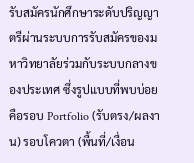รับสมัครนักศึกษาระดับปริญญาตรีผ่านระบบการรับสมัครของมหาวิทยาลัยร่วมกับระบบกลางของประเทศ ซึ่งรูปแบบที่พบบ่อยคือรอบ Portfolio (รับตรง/ผลงาน) รอบโควตา (พื้นที่/เงื่อน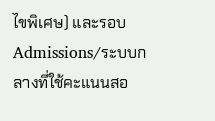ไขพิเศษ) และรอบ Admissions/ระบบกลางที่ใช้คะแนนสอ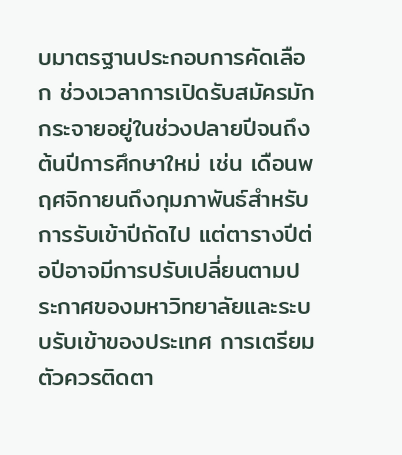บมาตรฐานประกอบการคัดเลือก ช่วงเวลาการเปิดรับสมัครมักกระจายอยู่ในช่วงปลายปีจนถึงต้นปีการศึกษาใหม่ เช่น เดือนพฤศจิกายนถึงกุมภาพันธ์สำหรับการรับเข้าปีถัดไป แต่ตารางปีต่อปีอาจมีการปรับเปลี่ยนตามประกาศของมหาวิทยาลัยและระบบรับเข้าของประเทศ การเตรียมตัวควรติดตา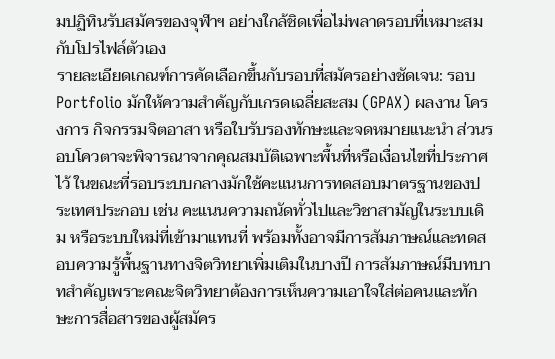มปฏิทินรับสมัครของจุฬาฯ อย่างใกล้ชิดเพื่อไม่พลาดรอบที่เหมาะสมกับโปรไฟล์ตัวเอง
รายละเอียดเกณฑ์การคัดเลือกขึ้นกับรอบที่สมัครอย่างชัดเจน: รอบ Portfolio มักให้ความสำคัญกับเกรดเฉลี่ยสะสม (GPAX) ผลงาน โครงการ กิจกรรมจิตอาสา หรือใบรับรองทักษะและจดหมายแนะนำ ส่วนรอบโควตาจะพิจารณาจากคุณสมบัติเฉพาะพื้นที่หรือเงื่อนไขที่ประกาศไว้ ในขณะที่รอบระบบกลางมักใช้คะแนนการทดสอบมาตรฐานของประเทศประกอบ เช่น คะแนนความถนัดทั่วไปและวิชาสามัญในระบบเดิม หรือระบบใหม่ที่เข้ามาแทนที่ พร้อมทั้งอาจมีการสัมภาษณ์และทดสอบความรู้พื้นฐานทางจิตวิทยาเพิ่มเติมในบางปี การสัมภาษณ์มีบทบาทสำคัญเพราะคณะจิตวิทยาต้องการเห็นความเอาใจใส่ต่อคนและทักษะการสื่อสารของผู้สมัคร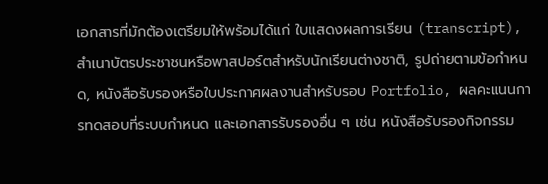เอกสารที่มักต้องเตรียมให้พร้อมได้แก่ ใบแสดงผลการเรียน (transcript), สำเนาบัตรประชาชนหรือพาสปอร์ตสำหรับนักเรียนต่างชาติ, รูปถ่ายตามข้อกำหนด, หนังสือรับรองหรือใบประกาศผลงานสำหรับรอบ Portfolio, ผลคะแนนการทดสอบที่ระบบกำหนด และเอกสารรับรองอื่น ๆ เช่น หนังสือรับรองกิจกรรม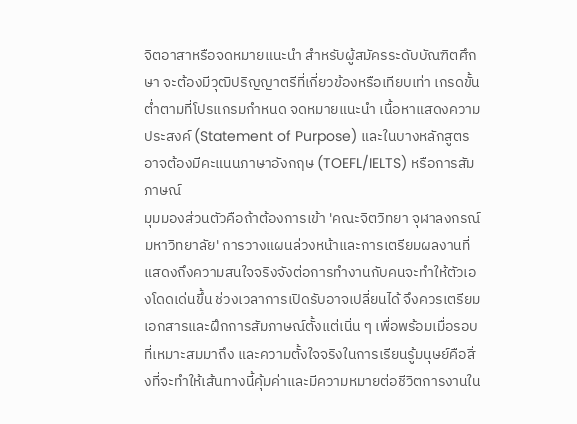จิตอาสาหรือจดหมายแนะนำ สำหรับผู้สมัครระดับบัณฑิตศึกษา จะต้องมีวุฒิปริญญาตรีที่เกี่ยวข้องหรือเทียบเท่า เกรดขั้นต่ำตามที่โปรแกรมกำหนด จดหมายแนะนำ เนื้อหาแสดงความประสงค์ (Statement of Purpose) และในบางหลักสูตรอาจต้องมีคะแนนภาษาอังกฤษ (TOEFL/IELTS) หรือการสัมภาษณ์
มุมมองส่วนตัวคือถ้าต้องการเข้า 'คณะจิตวิทยา จุฬาลงกรณ์มหาวิทยาลัย' การวางแผนล่วงหน้าและการเตรียมผลงานที่แสดงถึงความสนใจจริงจังต่อการทำงานกับคนจะทำให้ตัวเองโดดเด่นขึ้น ช่วงเวลาการเปิดรับอาจเปลี่ยนได้ จึงควรเตรียมเอกสารและฝึกการสัมภาษณ์ตั้งแต่เนิ่น ๆ เพื่อพร้อมเมื่อรอบที่เหมาะสมมาถึง และความตั้งใจจริงในการเรียนรู้มนุษย์คือสิ่งที่จะทำให้เส้นทางนี้คุ้มค่าและมีความหมายต่อชีวิตการงานใน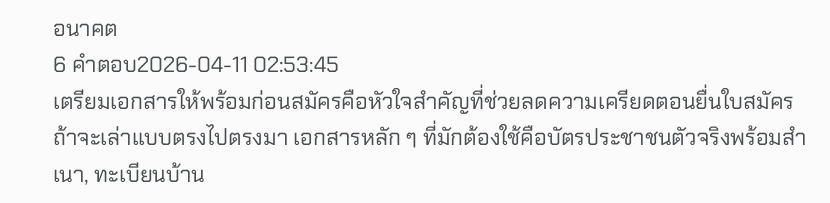อนาคต
6 คำตอบ2026-04-11 02:53:45
เตรียมเอกสารให้พร้อมก่อนสมัครคือหัวใจสำคัญที่ช่วยลดความเครียดตอนยื่นใบสมัคร
ถ้าจะเล่าแบบตรงไปตรงมา เอกสารหลัก ๆ ที่มักต้องใช้คือบัตรประชาชนตัวจริงพร้อมสำเนา, ทะเบียนบ้าน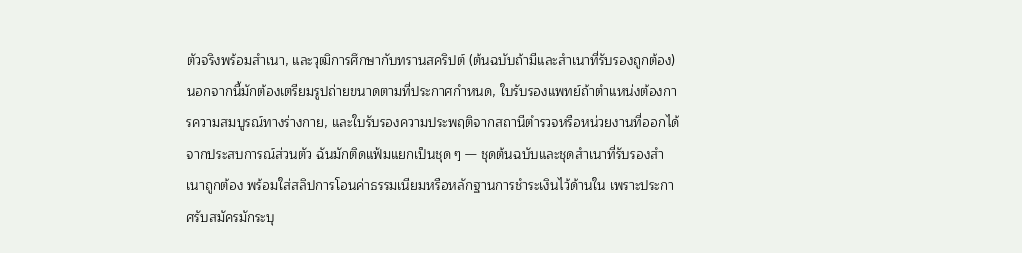ตัวจริงพร้อมสำเนา, และวุฒิการศึกษากับทรานสคริปต์ (ต้นฉบับถ้ามีและสำเนาที่รับรองถูกต้อง) นอกจากนี้มักต้องเตรียมรูปถ่ายขนาดตามที่ประกาศกำหนด, ใบรับรองแพทย์ถ้าตำแหน่งต้องการความสมบูรณ์ทางร่างกาย, และใบรับรองความประพฤติจากสถานีตำรวจหรือหน่วยงานที่ออกได้
จากประสบการณ์ส่วนตัว ฉันมักติดแฟ้มแยกเป็นชุด ๆ — ชุดต้นฉบับและชุดสำเนาที่รับรองสำเนาถูกต้อง พร้อมใส่สลิปการโอนค่าธรรมเนียมหรือหลักฐานการชำระเงินไว้ด้านใน เพราะประกาศรับสมัครมักระบุ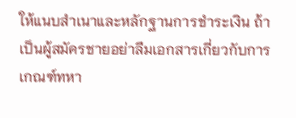ให้แนบสำเนาและหลักฐานการชำระเงิน ถ้าเป็นผู้สมัครชายอย่าลืมเอกสารเกี่ยวกับการเกณฑ์ทหา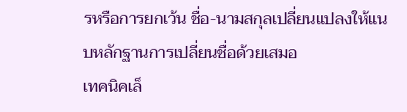รหรือการยกเว้น ชื่อ-นามสกุลเปลี่ยนแปลงให้แนบหลักฐานการเปลี่ยนชื่อด้วยเสมอ
เทคนิคเล็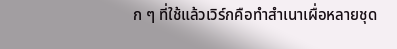ก ๆ ที่ใช้แล้วเวิร์กคือทำสำเนาเผื่อหลายชุด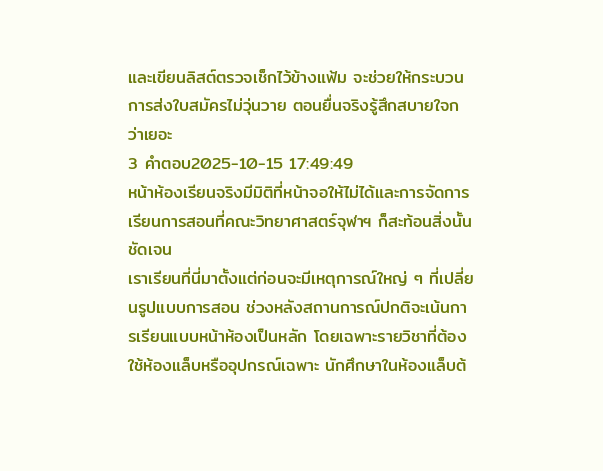และเขียนลิสต์ตรวจเช็กไว้ข้างแฟ้ม จะช่วยให้กระบวนการส่งใบสมัครไม่วุ่นวาย ตอนยื่นจริงรู้สึกสบายใจกว่าเยอะ
3 คำตอบ2025-10-15 17:49:49
หน้าห้องเรียนจริงมีมิติที่หน้าจอให้ไม่ได้และการจัดการเรียนการสอนที่คณะวิทยาศาสตร์จุฬาฯ ก็สะท้อนสิ่งนั้นชัดเจน
เราเรียนที่นี่มาตั้งแต่ก่อนจะมีเหตุการณ์ใหญ่ ๆ ที่เปลี่ยนรูปแบบการสอน ช่วงหลังสถานการณ์ปกติจะเน้นการเรียนแบบหน้าห้องเป็นหลัก โดยเฉพาะรายวิชาที่ต้องใช้ห้องแล็บหรืออุปกรณ์เฉพาะ นักศึกษาในห้องแล็บต้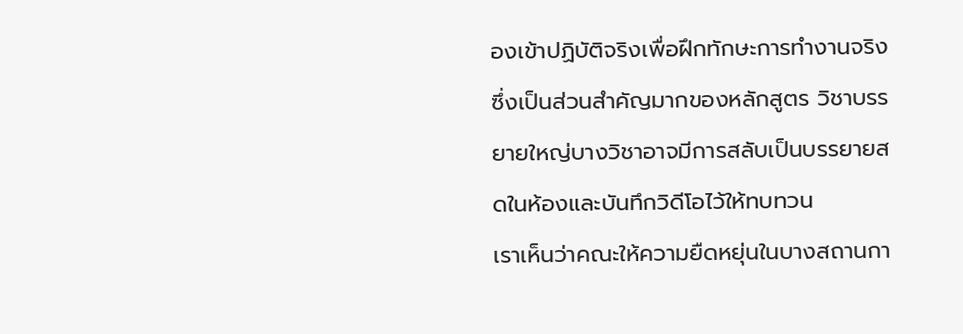องเข้าปฏิบัติจริงเพื่อฝึกทักษะการทำงานจริงซึ่งเป็นส่วนสำคัญมากของหลักสูตร วิชาบรรยายใหญ่บางวิชาอาจมีการสลับเป็นบรรยายสดในห้องและบันทึกวิดีโอไว้ให้ทบทวน
เราเห็นว่าคณะให้ความยืดหยุ่นในบางสถานกา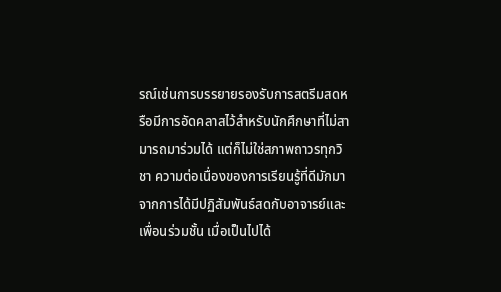รณ์เช่นการบรรยายรองรับการสตรีมสดหรือมีการอัดคลาสไว้สำหรับนักศึกษาที่ไม่สามารถมาร่วมได้ แต่ก็ไม่ใช่สภาพถาวรทุกวิชา ความต่อเนื่องของการเรียนรู้ที่ดีมักมาจากการได้มีปฏิสัมพันธ์สดกับอาจารย์และเพื่อนร่วมชั้น เมื่อเป็นไปได้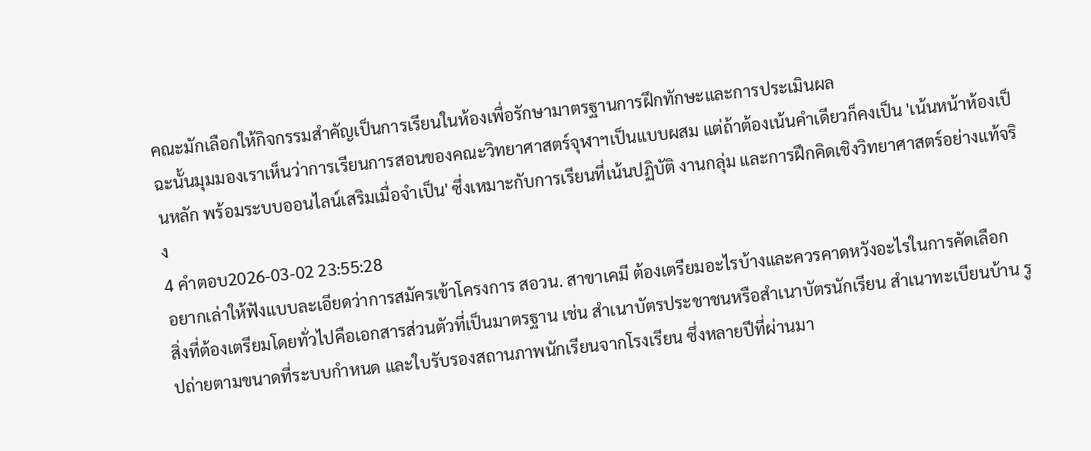คณะมักเลือกให้กิจกรรมสำคัญเป็นการเรียนในห้องเพื่อรักษามาตรฐานการฝึกทักษะและการประเมินผล
ฉะนั้นมุมมองเราเห็นว่าการเรียนการสอนของคณะวิทยาศาสตร์จุฬาฯเป็นแบบผสม แต่ถ้าต้องเน้นคำเดียวก็คงเป็น 'เน้นหน้าห้องเป็นหลัก พร้อมระบบออนไลน์เสริมเมื่อจำเป็น' ซึ่งเหมาะกับการเรียนที่เน้นปฏิบัติ งานกลุ่ม และการฝึกคิดเชิงวิทยาศาสตร์อย่างแท้จริง
4 คำตอบ2026-03-02 23:55:28
อยากเล่าให้ฟังแบบละเอียดว่าการสมัครเข้าโครงการ สอวน. สาขาเคมี ต้องเตรียมอะไรบ้างและควรคาดหวังอะไรในการคัดเลือก
สิ่งที่ต้องเตรียมโดยทั่วไปคือเอกสารส่วนตัวที่เป็นมาตรฐาน เช่น สำเนาบัตรประชาชนหรือสำเนาบัตรนักเรียน สำเนาทะเบียนบ้าน รูปถ่ายตามขนาดที่ระบบกำหนด และใบรับรองสถานภาพนักเรียนจากโรงเรียน ซึ่งหลายปีที่ผ่านมา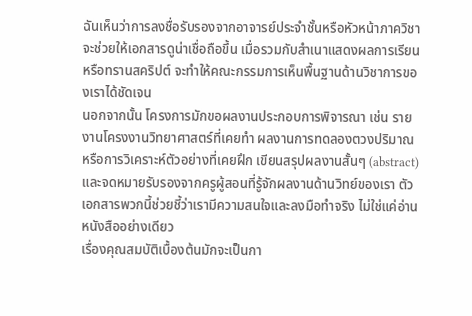ฉันเห็นว่าการลงชื่อรับรองจากอาจารย์ประจำชั้นหรือหัวหน้าภาควิชาจะช่วยให้เอกสารดูน่าเชื่อถือขึ้น เมื่อรวมกับสำเนาแสดงผลการเรียนหรือทรานสคริปต์ จะทำให้คณะกรรมการเห็นพื้นฐานด้านวิชาการของเราได้ชัดเจน
นอกจากนั้น โครงการมักขอผลงานประกอบการพิจารณา เช่น รายงานโครงงานวิทยาศาสตร์ที่เคยทำ ผลงานการทดลองตวงปริมาณหรือการวิเคราะห์ตัวอย่างที่เคยฝึก เขียนสรุปผลงานสั้นๆ (abstract) และจดหมายรับรองจากครูผู้สอนที่รู้จักผลงานด้านวิทย์ของเรา ตัวเอกสารพวกนี้ช่วยชี้ว่าเรามีความสนใจและลงมือทำจริง ไม่ใช่แค่อ่านหนังสืออย่างเดียว
เรื่องคุณสมบัติเบื้องต้นมักจะเป็นกา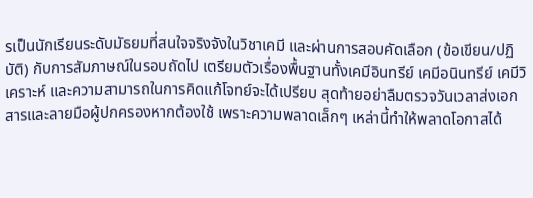รเป็นนักเรียนระดับมัธยมที่สนใจจริงจังในวิชาเคมี และผ่านการสอบคัดเลือก (ข้อเขียน/ปฏิบัติ) กับการสัมภาษณ์ในรอบถัดไป เตรียมตัวเรื่องพื้นฐานทั้งเคมีอินทรีย์ เคมีอนินทรีย์ เคมีวิเคราะห์ และความสามารถในการคิดแก้โจทย์จะได้เปรียบ สุดท้ายอย่าลืมตรวจวันเวลาส่งเอกสารและลายมือผู้ปกครองหากต้องใช้ เพราะความพลาดเล็กๆ เหล่านี้ทำให้พลาดโอกาสได้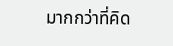มากกว่าที่คิด